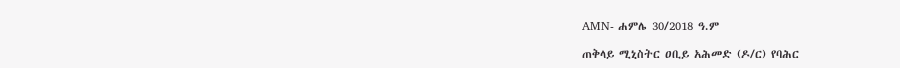AMN- ሐምሌ 30/2018 ዓ.ም

ጠቅላይ ሚኒስትር ዐቢይ አሕመድ (ዶ/ር) የባሕር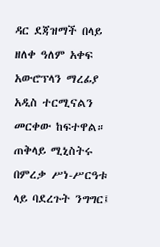ዳር ደጃዝማች በላይ ዘለቀ ዓለም አቀፍ አውሮፕላን ማረፊያ አዲስ ተርሚናልን መርቀው ከፍተዋል።
ጠቅላይ ሚኒስትሩ በምረቃ ሥነ-ሥርዓቱ ላይ ባደረጉት ንግግር፤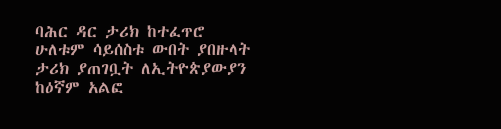ባሕር ዳር ታሪክ ከተፈጥሮ ሁለቱም ሳይሰስቱ ውበት ያበዙላት ታሪክ ያጠገቧት ለኢትዮጵያውያን ከዕኛም አልፎ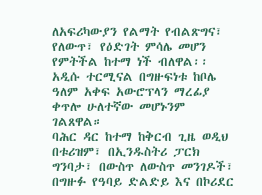ለአፍሪካውያን የልማት የብልጽግና፣ የለውጥ፣ የዕድገት ምሳሌ መሆን የምትችል ከተማ ነች ብለዋል፡፡
አዲሱ ተርሚናል በግዙፍነቱ ከቦሌ ዓለም አቀፍ አውሮፕላን ማረፊያ ቀጥሎ ሁለተኛው መሆኑንም ገልጸዋል።
ባሕር ዳር ከተማ ከቅርብ ጊዜ ወዲህ በቱሪዝም፣ በኢንዱስትሪ ፓርክ ግንባታ፣ በውስጥ ለውስጥ መንገዶች፣ በግዙፉ የዓባይ ድልድይ እና በኮሪደር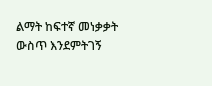ልማት ከፍተኛ መነቃቃት ውስጥ እንደምትገኝ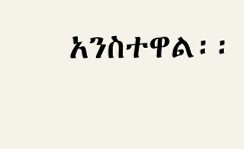አንስተዋል፡፡